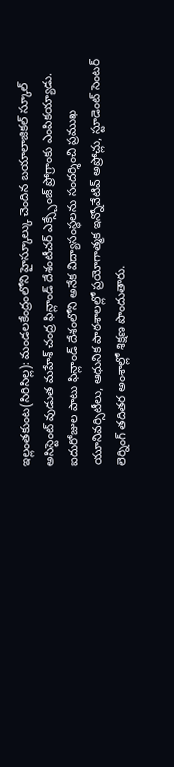ఇల్లంతకుంట(సిరిసిల్ల): మండలకేంద్రంలోని హైస్కూల్కు చెందిన బయాలాజికల్ స్కూల్ అసిస్టెంట్ వుడుత మహేశ్ చంద్ర ఫిన్లాండ్ దేశంటీచర్ ఎక్స్చేంజ్ ప్రోగ్రాంకు ఎంపికయ్యాడు. ఐదురోజుల పాటు ఫిన్లాండ్ దేశంలోని అనేక విద్యాసంస్థలను సందర్శించి ప్రముఖ యూనివర్సిటీలు, ఆధునిక పాఠశాలల్లో ప్రయోగాత్మక ఇన్నోవేటివ్ అప్రోచ్లు, స్టూడెంట్ సెంటర్ లెర్నింగ్ తదితర అంశాల్లో శిక్షణ పొందుతారు.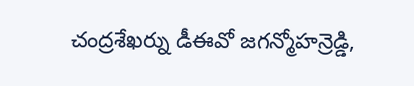చంద్రశేఖర్ను డీఈవో జగన్మోహన్రెడ్డి,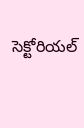సెక్టోరియల్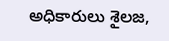అధికారులు శైలజ,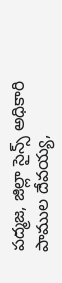పద్మజ, జిల్లా సైన్స్ అధికారి పాముల దేవయ్య,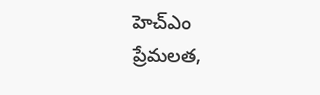హెచ్ఎం ప్రేమలత,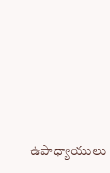ఉపాధ్యాయులు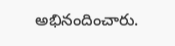అభినందించారు.